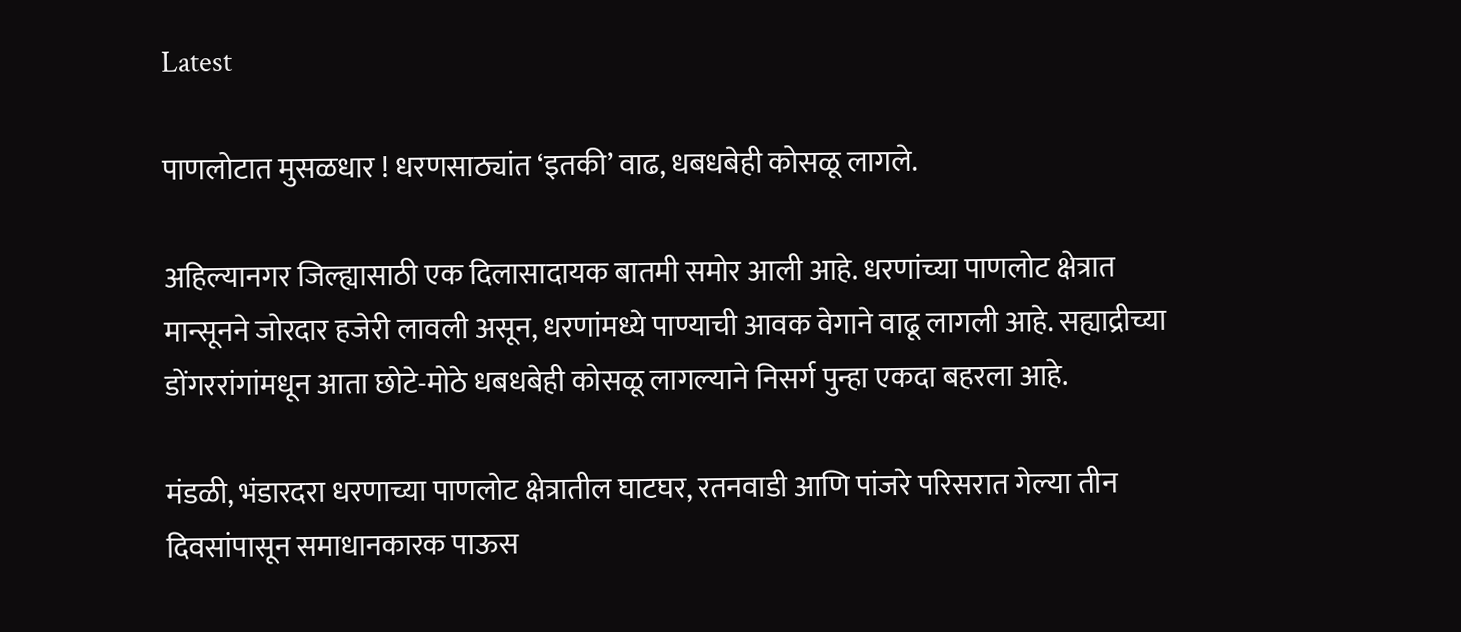Latest

पाणलोटात मुसळधार ! धरणसाठ्यांत ‘इतकी’ वाढ, धबधबेही कोसळू लागले.

अहिल्यानगर जिल्ह्यासाठी एक दिलासादायक बातमी समोर आली आहे. धरणांच्या पाणलोट क्षेत्रात मान्सूनने जोरदार हजेरी लावली असून, धरणांमध्ये पाण्याची आवक वेगाने वाढू लागली आहे. सह्याद्रीच्या डोंगररांगांमधून आता छोटे-मोठे धबधबेही कोसळू लागल्याने निसर्ग पुन्हा एकदा बहरला आहे.

मंडळी, भंडारदरा धरणाच्या पाणलोट क्षेत्रातील घाटघर, रतनवाडी आणि पांजरे परिसरात गेल्या तीन दिवसांपासून समाधानकारक पाऊस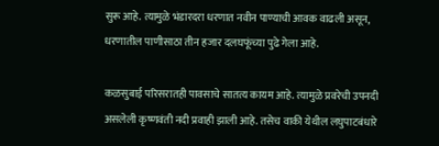सुरू आहे. त्यामुळे भंडारदरा धरणात नवीन पाण्याची आवक वाढली असून, धरणातील पाणीसाठा तीन हजार दलघफूंच्या पुढे गेला आहे.

कळसुबाई परिसरातही पावसाचे सातत्य कायम आहे. त्यामुळे प्रवरेची उपनदी असलेली कृष्णवंती नदी प्रवाही झाली आहे. तसेच वाकी येथील लघुपाटबंधारे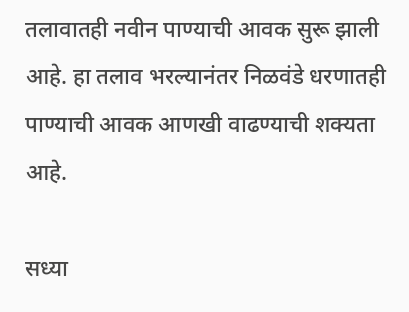तलावातही नवीन पाण्याची आवक सुरू झाली आहे. हा तलाव भरल्यानंतर निळवंडे धरणातही पाण्याची आवक आणखी वाढण्याची शक्यता आहे.

सध्या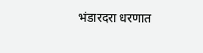भंडारदरा धरणात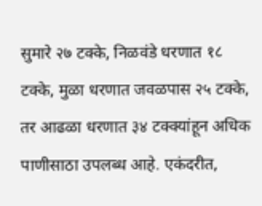सुमारे २७ टक्के, निळवंडे धरणात १८ टक्के, मुळा धरणात जवळपास २५ टक्के, तर आढळा धरणात ३४ टक्क्यांहून अधिक पाणीसाठा उपलब्ध आहे. एकंदरीत,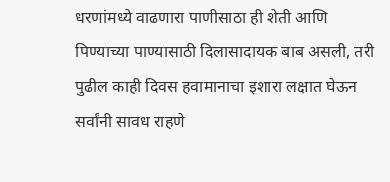धरणांमध्ये वाढणारा पाणीसाठा ही शेती आणि पिण्याच्या पाण्यासाठी दिलासादायक बाब असली, तरी पुढील काही दिवस हवामानाचा इशारा लक्षात घेऊन सर्वांनी सावध राहणे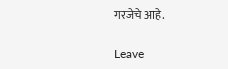गरजेचे आहे.

Leave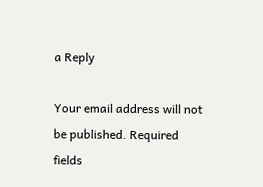a Reply

Your email address will not be published. Required fields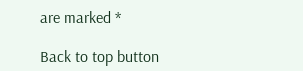are marked *

Back to top button